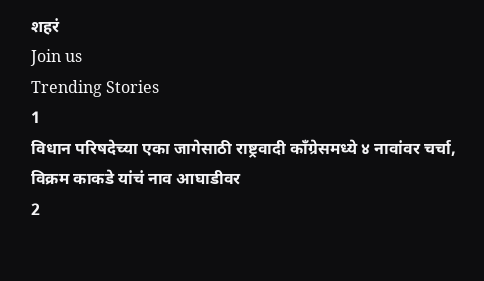शहरं
Join us
Trending Stories
1
विधान परिषदेच्या एका जागेसाठी राष्ट्रवादी काँग्रेसमध्ये ४ नावांवर चर्चा, विक्रम काकडे यांचं नाव आघाडीवर
2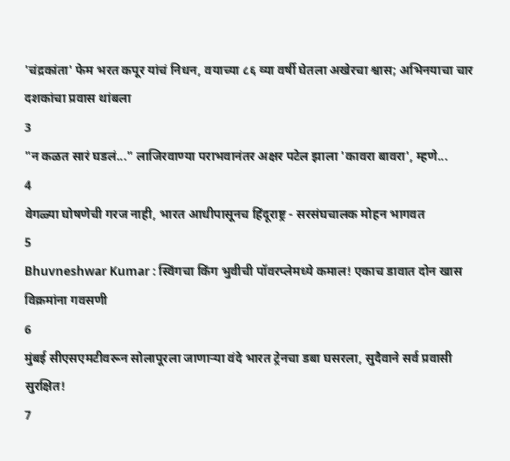'चंद्रकांता' फेम भरत कपूर यांचं निधन, वयाच्या ८६ व्या वर्षी घेतला अखेरचा श्वास; अभिनयाचा चार दशकांचा प्रवास थांबला
3
"न कळत सारं घडलं..." लाजिरवाण्या पराभवानंतर अक्षर पटेल झाला 'कावरा बावरा', म्हणे...
4
वेगळ्या घोषणेची गरज नाही, भारत आधीपासूनच हिंदूराष्ट्र - सरसंघचालक मोहन भागवत
5
Bhuvneshwar Kumar : स्विंगचा किंग भुवीची पॉवरप्लेमध्ये कमाल! एकाच डावात दोन खास विक्रमांना गवसणी
6
मुंबई सीएसएमटीवरून सोलापूरला जाणाऱ्या वंदे भारत ट्रेनचा डबा घसरला, सुदैवाने सर्व प्रवासी सुरक्षित!
7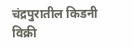चंद्रपुरातील किडनी विक्री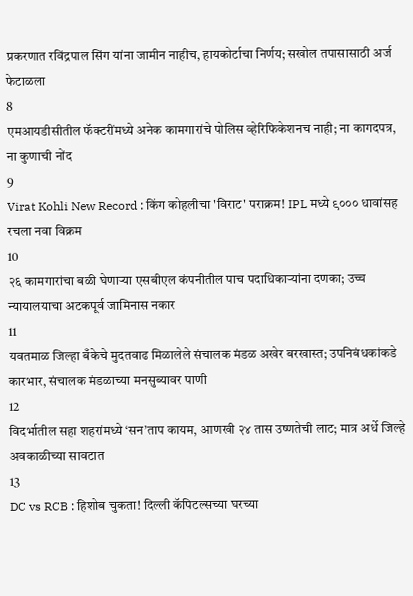प्रकरणात रविंद्रपाल सिंग यांना जामीन नाहीच, हायकोर्टाचा निर्णय; सखोल तपासासाठी अर्ज फेटाळला
8
एमआयडीसीतील फॅक्टरींमध्ये अनेक कामगारांचे पोलिस व्हेरिफिकेशनच नाही; ना कागदपत्र, ना कुणाची नोंद
9
Virat Kohli New Record : किंग कोहलीचा 'विराट' पराक्रम! IPL मध्ये ९००० धावांसह रचला नवा विक्रम
10
२६ कामगारांचा बळी घेणाऱ्या एसबीएल कंपनीतील पाच पदाधिकाऱ्यांना दणका; उच्च न्यायालयाचा अटकपूर्व जामिनास नकार
11
यवतमाळ जिल्हा बँकेचे मुदतवाढ मिळालेले संचालक मंडळ अखेर बरखास्त; उपनिबंधकांकडे कारभार, संचालक मंडळाच्या मनसुब्यावर पाणी
12
विदर्भातील सहा शहरांमध्ये ‘सन’ताप कायम, आणखी २४ तास उष्णतेची लाट; मात्र अर्धे जिल्हे अवकाळीच्या सावटात
13
DC vs RCB : हिशोब चुकता! दिल्ली कॅपिटल्सच्या घरच्या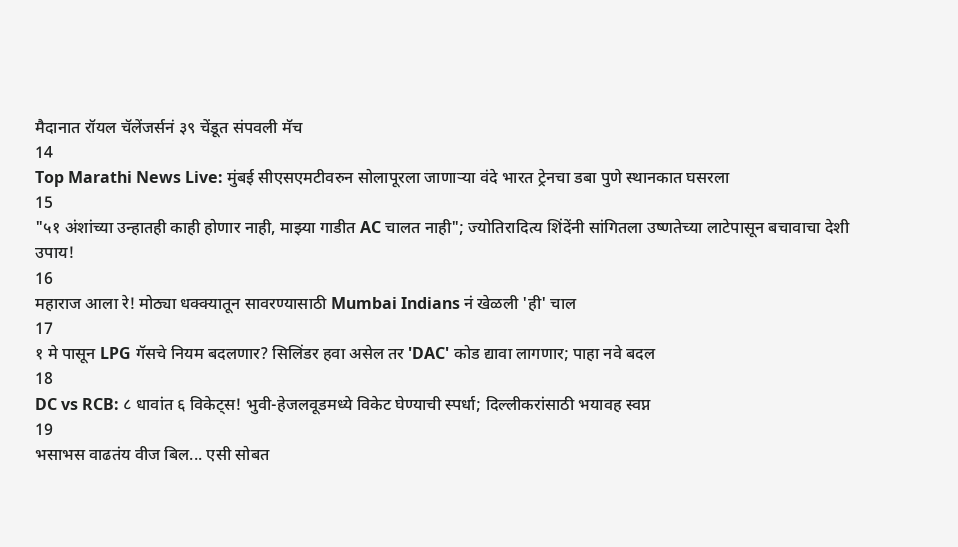मैदानात रॉयल चॅलेंजर्सनं ३९ चेंडूत संपवली मॅच
14
Top Marathi News Live: मुंबई सीएसएमटीवरुन सोलापूरला जाणाऱ्या वंदे भारत ट्रेनचा डबा पुणे स्थानकात घसरला
15
"५१ अंशांच्या उन्हातही काही होणार नाही, माझ्या गाडीत AC चालत नाही"; ज्योतिरादित्य शिंदेंनी सांगितला उष्णतेच्या लाटेपासून बचावाचा देशी उपाय!
16
महाराज आला रे! मोठ्या धक्क्यातून सावरण्यासाठी Mumbai Indians नं खेळली 'ही' चाल
17
१ मे पासून LPG गॅसचे नियम बदलणार? सिलिंडर हवा असेल तर 'DAC' कोड द्यावा लागणार; पाहा नवे बदल
18
DC vs RCB: ८ धावांत ६ विकेट्स! भुवी-हेजलवूडमध्ये विकेट घेण्याची स्पर्धा; दिल्लीकरांसाठी भयावह स्वप्न
19
भसाभस वाढतंय वीज बिल... एसी सोबत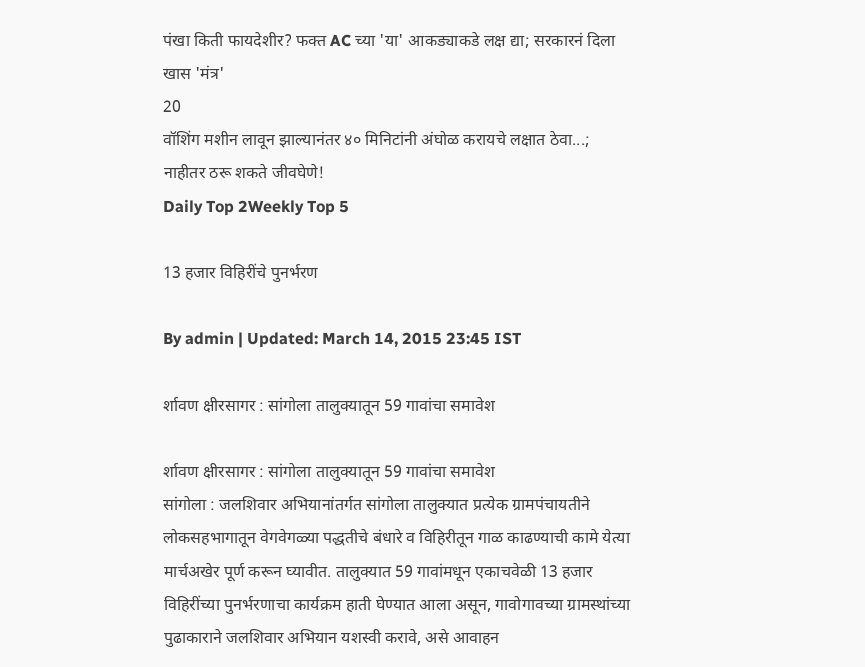पंखा किती फायदेशीर? फक्त AC च्या 'या' आकड्याकडे लक्ष द्या; सरकारनं दिला खास 'मंत्र'
20
वॉशिंग मशीन लावून झाल्यानंतर ४० मिनिटांनी अंघोळ करायचे लक्षात ठेवा...; नाहीतर ठरू शकते जीवघेणे!
Daily Top 2Weekly Top 5

13 हजार विहिरींचे पुनर्भरण

By admin | Updated: March 14, 2015 23:45 IST

र्शावण क्षीरसागर : सांगोला तालुक्यातून 59 गावांचा समावेश

र्शावण क्षीरसागर : सांगोला तालुक्यातून 59 गावांचा समावेश
सांगोला : जलशिवार अभियानांतर्गत सांगोला तालुक्यात प्रत्येक ग्रामपंचायतीने लोकसहभागातून वेगवेगळ्या पद्धतीचे बंधारे व विहिरीतून गाळ काढण्याची कामे येत्या मार्चअखेर पूर्ण करून घ्यावीत. तालुक्यात 59 गावांमधून एकाचवेळी 13 हजार विहिरींच्या पुनर्भरणाचा कार्यक्रम हाती घेण्यात आला असून, गावोगावच्या ग्रामस्थांच्या पुढाकाराने जलशिवार अभियान यशस्वी करावे, असे आवाहन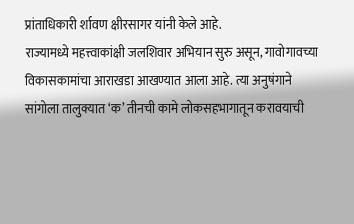प्रांताधिकारी र्शावण क्षीरसागर यांनी केले आहे.
राज्यामध्ये महत्त्वाकांक्षी जलशिवार अभियान सुरु असून, गावोगावच्या विकासकामांचा आराखडा आखण्यात आला आहे. त्या अनुषंगाने सांगोला तालुक्यात ‘क’ तीनची कामे लोकसहभागातून करावयाची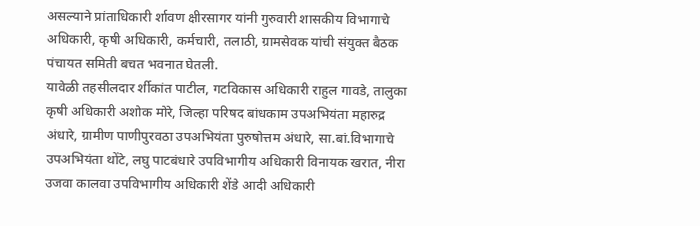असल्याने प्रांताधिकारी र्शावण क्षीरसागर यांनी गुरुवारी शासकीय विभागाचे अधिकारी, कृषी अधिकारी, कर्मचारी, तलाठी, ग्रामसेवक यांची संयुक्त बैठक पंचायत समिती बचत भवनात घेतली.
यावेळी तहसीलदार र्शीकांत पाटील, गटविकास अधिकारी राहुल गावडे, तालुका कृषी अधिकारी अशोक मोरे, जिल्हा परिषद बांधकाम उपअभियंता महारुद्र अंधारे, ग्रामीण पाणीपुरवठा उपअभियंता पुरुषोत्तम अंधारे, सा.बां.विभागाचे उपअभियंता थोंटे, लघु पाटबंधारे उपविभागीय अधिकारी विनायक खरात, नीरा उजवा कालवा उपविभागीय अधिकारी शेंडे आदी अधिकारी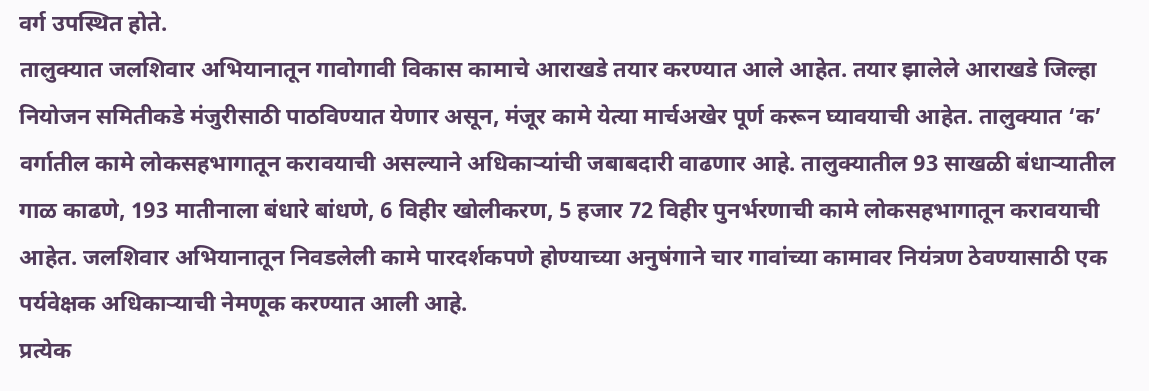वर्ग उपस्थित होते.
तालुक्यात जलशिवार अभियानातून गावोगावी विकास कामाचे आराखडे तयार करण्यात आले आहेत. तयार झालेले आराखडे जिल्हा नियोजन समितीकडे मंजुरीसाठी पाठविण्यात येणार असून, मंजूर कामे येत्या मार्चअखेर पूर्ण करून घ्यावयाची आहेत. तालुक्यात ‘क’ वर्गातील कामे लोकसहभागातून करावयाची असल्याने अधिकार्‍यांची जबाबदारी वाढणार आहे. तालुक्यातील 93 साखळी बंधार्‍यातील गाळ काढणे, 193 मातीनाला बंधारे बांधणे, 6 विहीर खोलीकरण, 5 हजार 72 विहीर पुनर्भरणाची कामे लोकसहभागातून करावयाची आहेत. जलशिवार अभियानातून निवडलेली कामे पारदर्शकपणे होण्याच्या अनुषंगाने चार गावांच्या कामावर नियंत्रण ठेवण्यासाठी एक पर्यवेक्षक अधिकार्‍याची नेमणूक करण्यात आली आहे.
प्रत्येक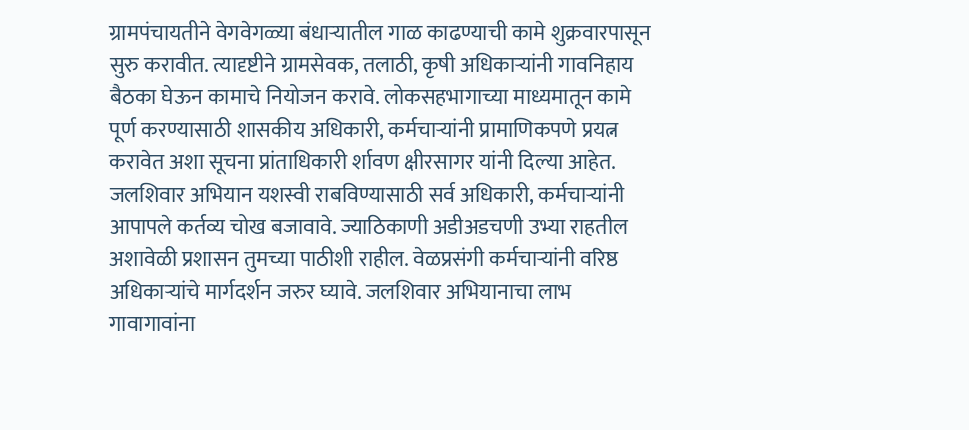ग्रामपंचायतीने वेगवेगळ्या बंधार्‍यातील गाळ काढण्याची कामे शुक्रवारपासून सुरु करावीत. त्यादृष्टीने ग्रामसेवक, तलाठी, कृषी अधिकार्‍यांनी गावनिहाय बैठका घेऊन कामाचे नियोजन करावे. लोकसहभागाच्या माध्यमातून कामे पूर्ण करण्यासाठी शासकीय अधिकारी, कर्मचार्‍यांनी प्रामाणिकपणे प्रयत्न करावेत अशा सूचना प्रांताधिकारी र्शावण क्षीरसागर यांनी दिल्या आहेत.
जलशिवार अभियान यशस्वी राबविण्यासाठी सर्व अधिकारी, कर्मचार्‍यांनी आपापले कर्तव्य चोख बजावावे. ज्याठिकाणी अडीअडचणी उभ्या राहतील अशावेळी प्रशासन तुमच्या पाठीशी राहील. वेळप्रसंगी कर्मचार्‍यांनी वरिष्ठ अधिकार्‍यांचे मार्गदर्शन जरुर घ्यावे. जलशिवार अभियानाचा लाभ गावागावांना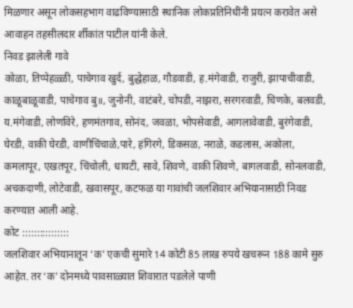मिळणार असून लोकसहभाग वाढविण्यासाठी स्थानिक लोकप्रतिनिधींनी प्रयत्न करावेत असे आवाहन तहसीलदार र्शीकांत पाटील यांनी केले.
निवड झालेली गावे
कोळा, तिप्पेहळ्ळी, पाचेगाव खुर्द, बुद्धेहाळ, गौडवाडी, ह.मंगेवाडी, राजुरी, झापाचीवाडी, काळूबाळूवाडी, पाचेगाव बु॥, जुनोनी, वाटंबरे, चोपडी, नाझरा, सरगरवाडी, चिणके, बलवडी, य.मंगेवाडी, लोणविरे, हणमंतगाव, सोनंद, जवळा, भोपसेवाडी, आगलावेवाडी, बुरंगेवाडी, घेरडी, वाकी घेरडी, वाणीचिंचाळे,पारे, हंगिरगे, डिकसळ, नराळे, कडलास, अकोला, कमलापूर, एखतपूर, चिंचोली, धायटी, सावे, शिवणे, वाकी शिवणे, बागलवाडी, सोनलवाडी, अचकदाणी, लोटेवाडी, खवासपूर, कटफळ या गावांची जलशिवार अभियानासाठी निवड करण्यात आली आहे.
कोट ::::::::::::::::
जलशिवार अभियानातून ‘क’ एकची सुमारे 14 कोटी 85 लाख रुपये खचरून 188 कामे सुरु आहेत. तर ‘क’ दोनमध्ये पावसाळ्यात शिवारात पडलेले पाणी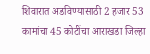शिवारात अडविण्यासाठी 2 हजार 53 कामांचा 45 कोटींचा आराखडा जिल्हा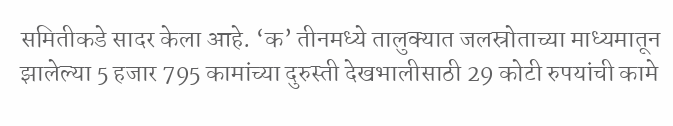समितीकडे सादर केला आहे. ‘क’ तीनमध्ये तालुक्यात जलस्रोताच्या माध्यमातून झालेल्या 5 हजार 795 कामांच्या दुरुस्ती देखभालीसाठी 29 कोटी रुपयांची कामे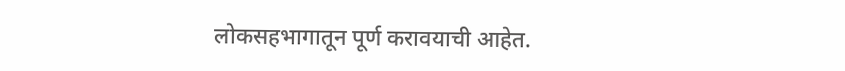लोकसहभागातून पूर्ण करावयाची आहेत.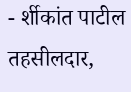- र्शीकांत पाटील
तहसीलदार,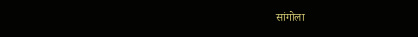सांगोला